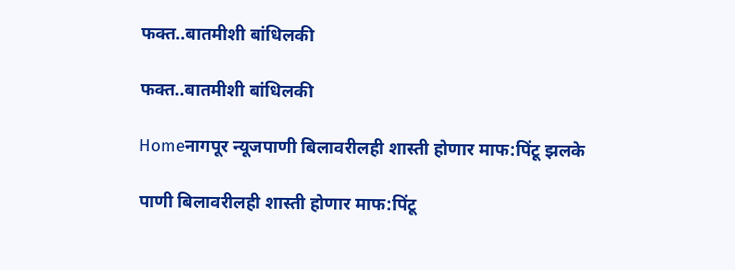फक्त..बातमीशी बांधिलकी

फक्त..बातमीशी बांधिलकी

Homeनागपूर न्यूजपाणी बिलावरीलही शास्ती होणार माफ:पिंटू झलके

पाणी बिलावरीलही शास्ती होणार माफ:पिंटू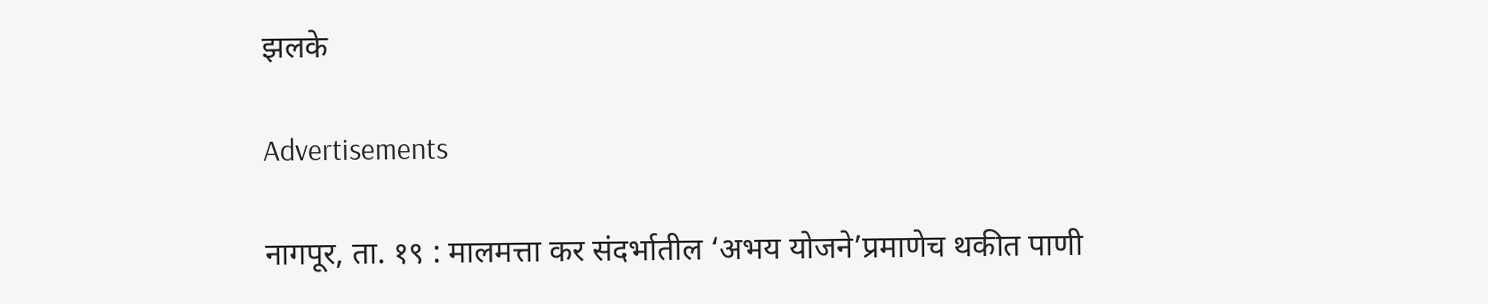झलके

Advertisements

नागपूर, ता. १९ : मालमत्ता कर संदर्भातील ‘अभय योजने’प्रमाणेच थकीत पाणी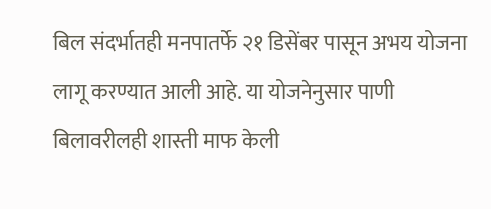बिल संदर्भातही मनपातर्फे २१ डिसेंबर पासून अभय योजना लागू करण्यात आली आहे. या योजनेनुसार पाणी बिलावरीलही शास्ती माफ केली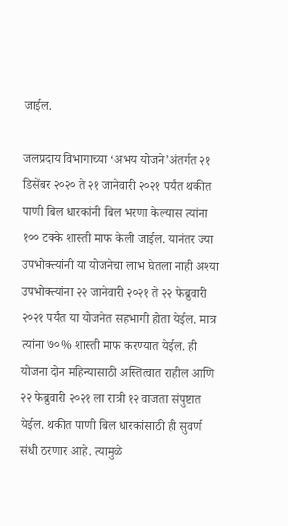जाईल.

जलप्रदाय विभागाच्या ‘अभय योजने’अंतर्गत २१ डिसेंबर २०२० ते २१ जानेवारी २०२१ पर्यंत थकीत पाणी बिल धारकांनी बिल भरणा केल्यास त्यांना १०० टक्के शास्ती माफ केली जाईल. यानंतर ज्या उपभोक्त्यांनी या योजनेचा लाभ घेतला नाही अश्या उपभोक्त्यांना २२ जानेवारी २०२१ ते २२ फेब्रुवारी २०२१ पर्यंत या योजनेत सहभागी होता येईल. मात्र त्यांना ७०% शास्ती माफ करण्यात येईल. ही योजना दोन महिन्यासाठी अस्तित्वात राहील आणि २२ फेब्रुवारी २०२१ ला रात्री १२ वाजता संपुष्टात येईल. थकीत पाणी बिल धारकांसाठी ही सुवर्ण संधी ठरणार आहे. त्यामुळे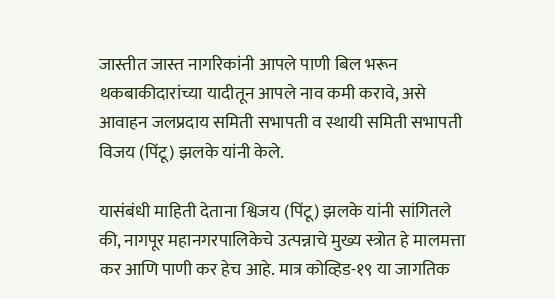जास्तीत जास्त नागरिकांनी आपले पाणी बिल भरून थकबाकीदारांच्या यादीतून आपले नाव कमी करावे, असे आवाहन जलप्रदाय समिती सभापती व स्थायी समिती सभापती विजय (पिंटू) झलके यांनी केले.

यासंबंधी माहिती देताना श्विजय (पिंटू) झलके यांनी सांगितले की, नागपूर महानगरपालिकेचे उत्पन्नाचे मुख्य स्त्रोत हे मालमत्ता कर आणि पाणी कर हेच आहे. मात्र कोव्हिड-१९ या जागतिक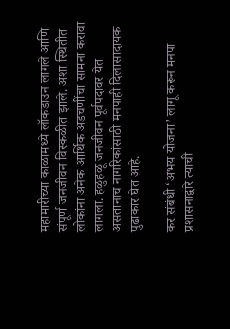महामारीच्या काळामध्ये लॉकडाउन लागले आणि संपूर्ण जनजीवन विस्कळीत झाले. अशा स्थितीत लोकांना अनेक आर्थिक अडचणींचा सामना करावा लागला. हळुहळू जनजीवन पूर्वपदावर येत असतानाच नागरिकांसाठी मनपाही दिलासादायक पुढाकार घेत आहे.

कर संबंधी ‘अभय योजना’ लागू करून मनपा प्रशासनाद्वारे त्याची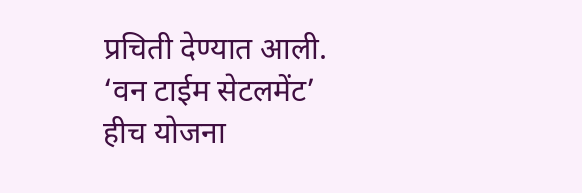प्रचिती देण्यात आली. ‘वन टाईम सेटलमेंट’ हीच योजना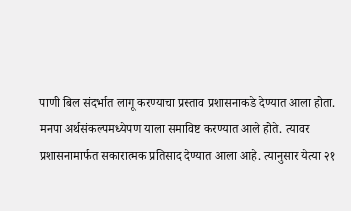पाणी बिल संदर्भात लागू करण्याचा प्रस्ताव प्रशासनाकडे देण्यात आला होता. मनपा अर्थसंकल्पमध्येपण याला समाविष्ट करण्यात आले होते. त्यावर प्रशासनामार्फत सकारात्मक प्रतिसाद देण्यात आला आहे. त्यानुसार येत्या २१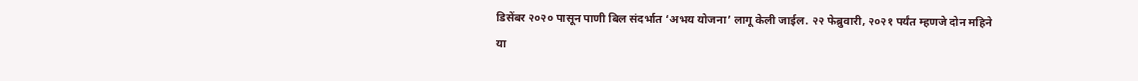डिसेंबर २०२० पासून पाणी बिल संदर्भात ‘अभय योजना’ लागू केली जाईल. २२ फेब्रुवारी, २०२१ पर्यंत म्हणजे दोन महिने या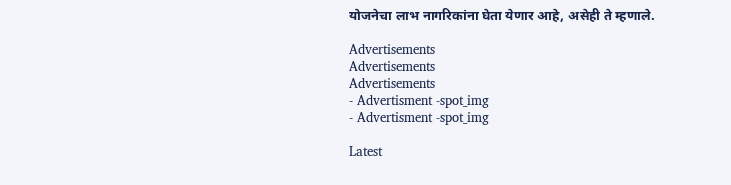योजनेचा लाभ नागरिकांना घेता येणार आहे, असेही ते म्हणाले.

Advertisements
Advertisements
Advertisements
- Advertisment -spot_img
- Advertisment -spot_img

Latest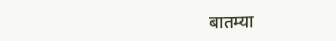बातम्या